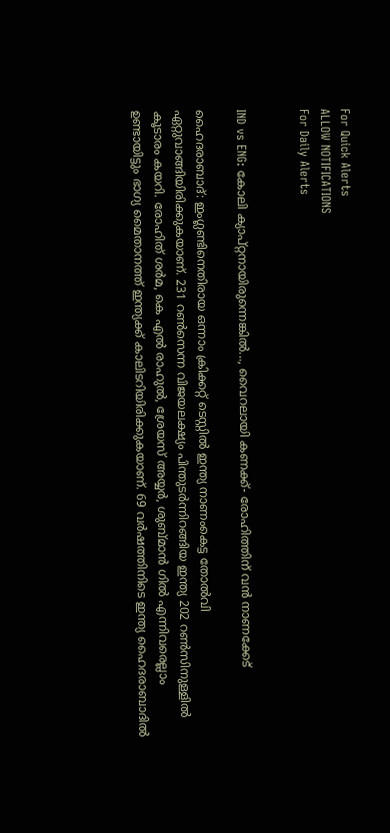For Quick Alerts
ALLOW NOTIFICATIONS
For Daily Alerts


IND vs ENG: കോലി ക്യാപ്റ്റനായിരുന്നെങ്കില്‍..., വൈറലായി കണക്ക്- രോഹിത്തിന് വന്‍ നാണക്കേട്

ഹൈദരാബാദ്: ഇംഗ്ലണ്ടിനെതിരായ ഒന്നാം ക്രിക്കറ്റ് ടെസ്റ്റില്‍ ഇന്ത്യ നാണംകെട്ട തോല്‍വി ഏറ്റുവാങ്ങിയിരിക്കുകയാണ്. 231 റണ്‍സെന്ന വിജയലക്ഷ്യം പിന്തുടര്‍ന്നിറങ്ങിയ ഇന്ത്യ 202 റണ്‍സിനുള്ളില്‍ കൂടാരം കയറി. രോഹിത് ശര്‍മ, കെ എല്‍ രാഹുല്‍, ശ്രേയസ് അയ്യര്‍, ശുബ്മാന്‍ ഗില്‍ എന്നിവരെല്ലാം ഉണ്ടായിട്ടും ഭാഗ്യ മൈതാനത്ത് ഇന്ത്യക്ക് കാലിടറിയിരിക്കുകയാണ്. 69 വര്‍ഷത്തിനിടെ ഇന്ത്യ ഹൈദരാബാദില്‍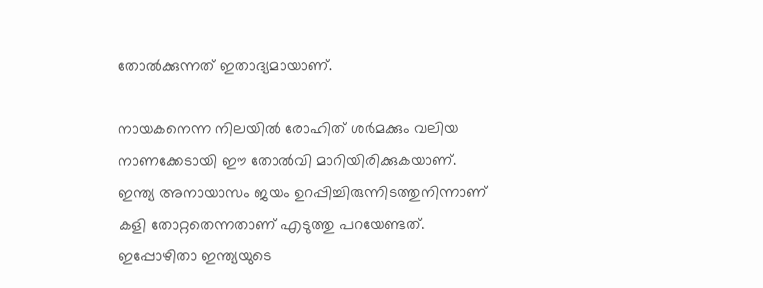തോല്‍ക്കുന്നത് ഇതാദ്യമായാണ്.

നായകനെന്ന നിലയില്‍ രോഹിത് ശര്‍മക്കും വലിയ നാണക്കേടായി ഈ തോല്‍വി മാറിയിരിക്കുകയാണ്. ഇന്ത്യ അനായാസം ജയം ഉറപ്പിച്ചിരുന്നിടത്തുനിന്നാണ് കളി തോറ്റതെന്നതാണ് എടുത്തു പറയേണ്ടത്. ഇപ്പോഴിതാ ഇന്ത്യയുടെ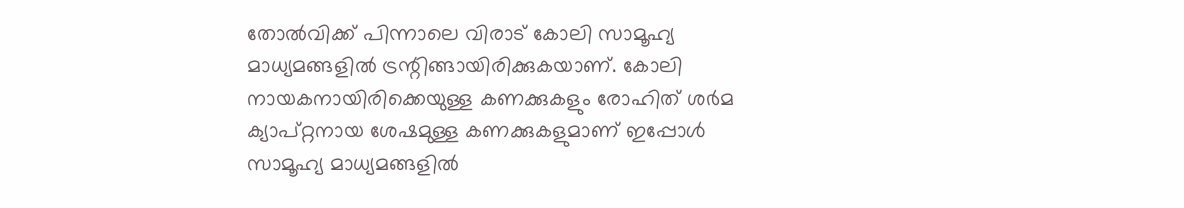തോല്‍വിക്ക് പിന്നാലെ വിരാട് കോലി സാമൂഹ്യ മാധ്യമങ്ങളില്‍ ട്രന്റിങ്ങായിരിക്കുകയാണ്. കോലി നായകനായിരിക്കെയുള്ള കണക്കുകളും രോഹിത് ശര്‍മ ക്യാപ്റ്റനായ ശേഷമുള്ള കണക്കുകളുമാണ് ഇപ്പോള്‍ സാമൂഹ്യ മാധ്യമങ്ങളില്‍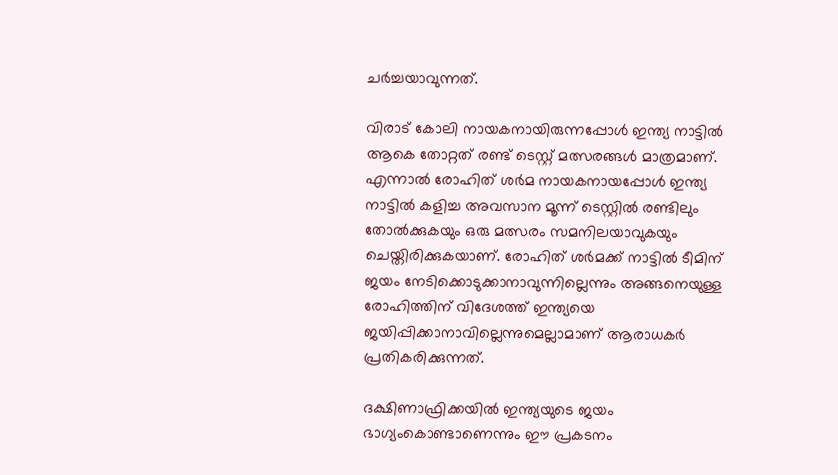ചര്‍ച്ചയാവുന്നത്.

വിരാട് കോലി നായകനായിരുന്നപ്പോള്‍ ഇന്ത്യ നാട്ടില്‍ ആകെ തോറ്റത് രണ്ട് ടെസ്റ്റ് മത്സരങ്ങള്‍ മാത്രമാണ്. എന്നാല്‍ രോഹിത് ശര്‍മ നായകനായപ്പോള്‍ ഇന്ത്യ നാട്ടില്‍ കളിച്ച അവസാന മൂന്ന് ടെസ്റ്റില്‍ രണ്ടിലും തോല്‍ക്കുകയും ഒരു മത്സരം സമനിലയാവുകയും ചെയ്തിരിക്കുകയാണ്. രോഹിത് ശര്‍മക്ക് നാട്ടില്‍ ടീമിന് ജയം നേടിക്കൊടുക്കാനാവുന്നില്ലെന്നും അങ്ങനെയുള്ള രോഹിത്തിന് വിദേശത്ത് ഇന്ത്യയെ ജയിപ്പിക്കാനാവില്ലെന്നുമെല്ലാമാണ് ആരാധകര്‍ പ്രതികരിക്കുന്നത്.

ദക്ഷിണാഫ്രിക്കയില്‍ ഇന്ത്യയുടെ ജയം ഭാഗ്യംകൊണ്ടാണെന്നും ഈ പ്രകടനം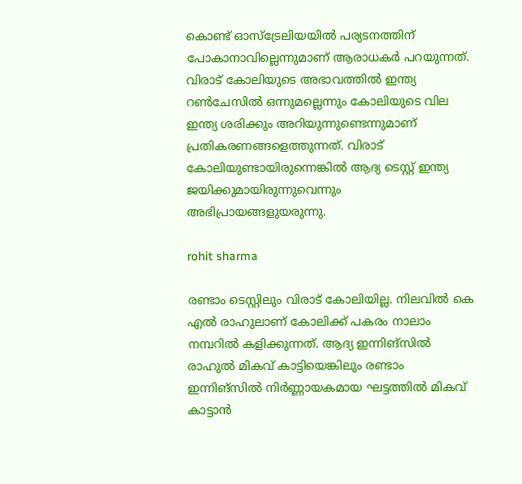കൊണ്ട് ഓസ്‌ട്രേലിയയില്‍ പര്യടനത്തിന് പോകാനാവില്ലെന്നുമാണ് ആരാധകര്‍ പറയുന്നത്. വിരാട് കോലിയുടെ അഭാവത്തില്‍ ഇന്ത്യ റണ്‍ചേസില്‍ ഒന്നുമല്ലെന്നും കോലിയുടെ വില ഇന്ത്യ ശരിക്കും അറിയുന്നുണ്ടെന്നുമാണ് പ്രതികരണങ്ങളെത്തുന്നത്. വിരാട് കോലിയുണ്ടായിരുന്നെങ്കില്‍ ആദ്യ ടെസ്റ്റ് ഇന്ത്യ ജയിക്കുമായിരുന്നുവെന്നും അഭിപ്രായങ്ങളുയരുന്നു.

rohit sharma

രണ്ടാം ടെസ്റ്റിലും വിരാട് കോലിയില്ല. നിലവില്‍ കെ എല്‍ രാഹുലാണ് കോലിക്ക് പകരം നാലാം നമ്പറില്‍ കളിക്കുന്നത്. ആദ്യ ഇന്നിങ്‌സില്‍ രാഹുല്‍ മികവ് കാട്ടിയെങ്കിലും രണ്ടാം ഇന്നിങ്‌സില്‍ നിര്‍ണ്ണായകമായ ഘട്ടത്തില്‍ മികവ് കാട്ടാന്‍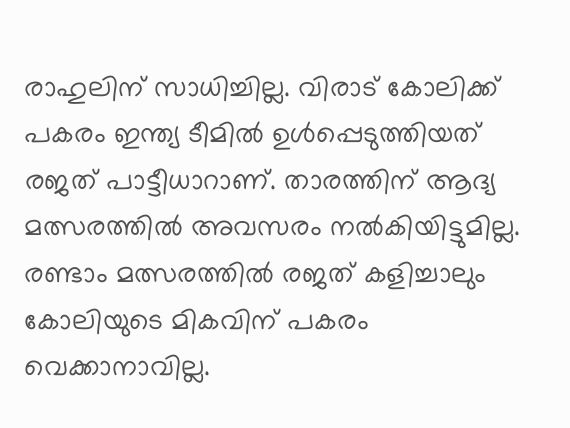രാഹുലിന് സാധിച്ചില്ല. വിരാട് കോലിക്ക് പകരം ഇന്ത്യ ടീമില്‍ ഉള്‍പ്പെടുത്തിയത് രജത് പാട്ടീധാറാണ്. താരത്തിന് ആദ്യ മത്സരത്തില്‍ അവസരം നല്‍കിയിട്ടുമില്ല. രണ്ടാം മത്സരത്തില്‍ രജത് കളിച്ചാലും കോലിയുടെ മികവിന് പകരം വെക്കാനാവില്ല.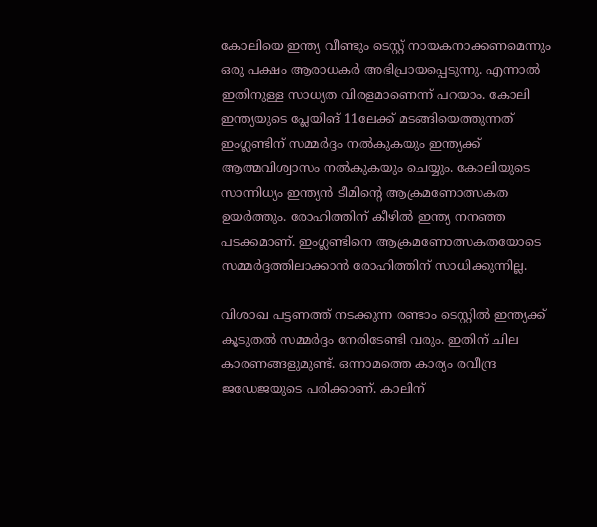കോലിയെ ഇന്ത്യ വീണ്ടും ടെസ്റ്റ് നായകനാക്കണമെന്നും ഒരു പക്ഷം ആരാധകര്‍ അഭിപ്രായപ്പെടുന്നു. എന്നാല്‍ ഇതിനുള്ള സാധ്യത വിരളമാണെന്ന് പറയാം. കോലി ഇന്ത്യയുടെ പ്ലേയിങ് 11ലേക്ക് മടങ്ങിയെത്തുന്നത് ഇംഗ്ലണ്ടിന് സമ്മര്‍ദ്ദം നല്‍കുകയും ഇന്ത്യക്ക് ആത്മവിശ്വാസം നല്‍കുകയും ചെയ്യും. കോലിയുടെ സാന്നിധ്യം ഇന്ത്യന്‍ ടീമിന്റെ ആക്രമണോത്സകത ഉയര്‍ത്തും. രോഹിത്തിന് കീഴില്‍ ഇന്ത്യ നനഞ്ഞ പടക്കമാണ്. ഇംഗ്ലണ്ടിനെ ആക്രമണോത്സകതയോടെ സമ്മര്‍ദ്ദത്തിലാക്കാന്‍ രോഹിത്തിന് സാധിക്കുന്നില്ല.

വിശാഖ പട്ടണത്ത് നടക്കുന്ന രണ്ടാം ടെസ്റ്റില്‍ ഇന്ത്യക്ക് കൂടുതല്‍ സമ്മര്‍ദ്ദം നേരിടേണ്ടി വരും. ഇതിന് ചില കാരണങ്ങളുമുണ്ട്. ഒന്നാമത്തെ കാര്യം രവീന്ദ്ര ജഡേജയുടെ പരിക്കാണ്. കാലിന്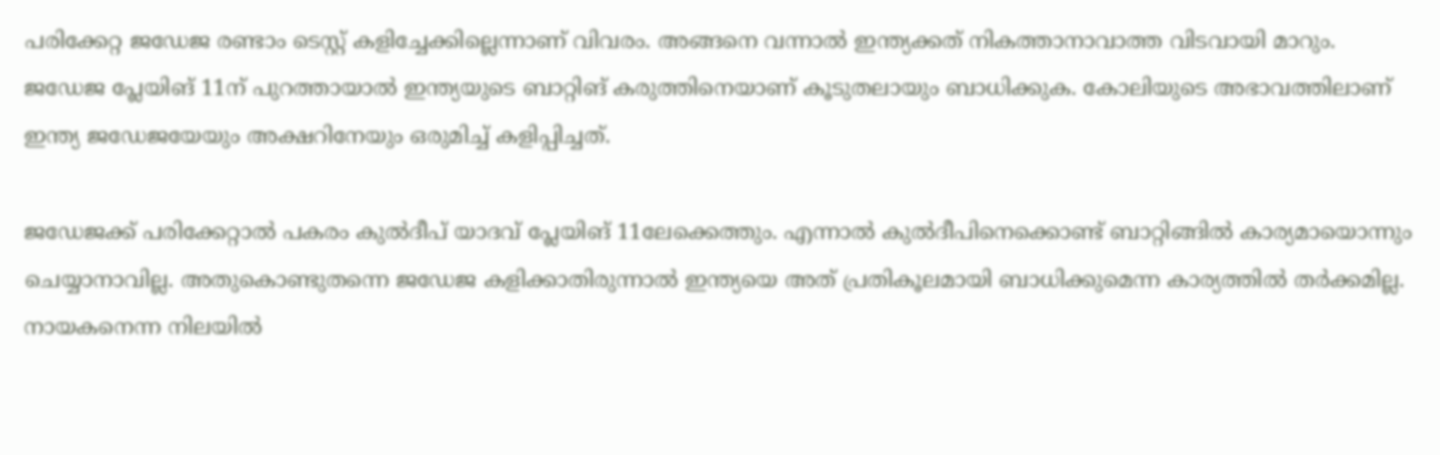പരിക്കേറ്റ ജഡേജ രണ്ടാം ടെസ്റ്റ് കളിച്ചേക്കില്ലെന്നാണ് വിവരം. അങ്ങനെ വന്നാല്‍ ഇന്ത്യക്കത് നികത്താനാവാത്ത വിടവായി മാറും. ജഡേജ പ്ലേയിങ് 11ന് പുറത്തായാല്‍ ഇന്ത്യയുടെ ബാറ്റിങ് കരുത്തിനെയാണ് കൂടുതലായും ബാധിക്കുക. കോലിയുടെ അഭാവത്തിലാണ് ഇന്ത്യ ജഡേജയേയും അക്ഷറിനേയും ഒരുമിച്ച് കളിപ്പിച്ചത്.

ജഡേജക്ക് പരിക്കേറ്റാല്‍ പകരം കുല്‍ദീപ് യാദവ് പ്ലേയിങ് 11ലേക്കെത്തും. എന്നാല്‍ കുല്‍ദീപിനെക്കൊണ്ട് ബാറ്റിങ്ങില്‍ കാര്യമായൊന്നും ചെയ്യാനാവില്ല. അതുകൊണ്ടുതന്നെ ജഡേജ കളിക്കാതിരുന്നാല്‍ ഇന്ത്യയെ അത് പ്രതികൂലമായി ബാധിക്കുമെന്ന കാര്യത്തില്‍ തര്‍ക്കമില്ല. നായകനെന്ന നിലയില്‍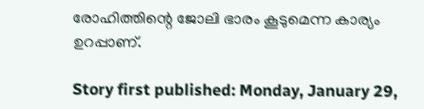രോഹിത്തിന്റെ ജോലി ഭാരം കൂടുമെന്ന കാര്യം ഉറപ്പാണ്.

Story first published: Monday, January 29,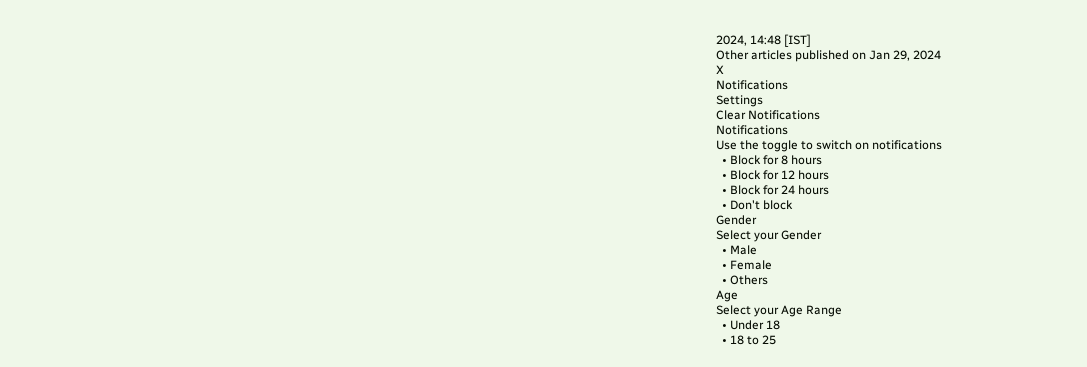2024, 14:48 [IST]
Other articles published on Jan 29, 2024
X
Notifications
Settings
Clear Notifications
Notifications
Use the toggle to switch on notifications
  • Block for 8 hours
  • Block for 12 hours
  • Block for 24 hours
  • Don't block
Gender
Select your Gender
  • Male
  • Female
  • Others
Age
Select your Age Range
  • Under 18
  • 18 to 25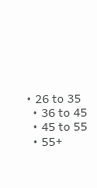• 26 to 35
  • 36 to 45
  • 45 to 55
  • 55+